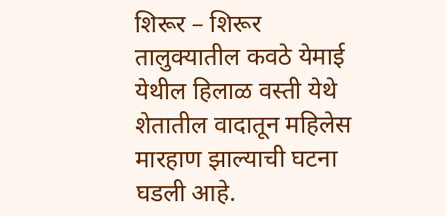शिरूर – शिरूर तालुक्यातील कवठे येमाई येथील हिलाळ वस्ती येथे शेतातील वादातून महिलेस मारहाण झाल्याची घटना घडली आहे.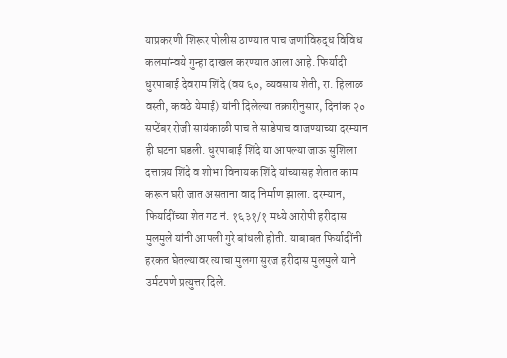याप्रकरणी शिरूर पोलीस ठाण्यात पाच जणांविरुद्ध विविध कलमांन्वये गुन्हा दाखल करण्यात आला आहे. फिर्यादी धुरपाबाई देवराम शिंदे (वय ६०, व्यवसाय शेती, रा. हिलाळ वस्ती, कवठे येमाई) यांनी दिलेल्या तक्रारीनुसार, दिनांक २० सप्टेंबर रोजी सायंकाळी पाच ते साडेपाच वाजण्याच्या दरम्यान ही घटना घडली. धुरपाबाई शिंदे या आपल्या जाऊ सुशिला दत्तात्रय शिंदे व शोभा विनायक शिंदे यांच्यासह शेतात काम करून घरी जात असताना वाद निर्माण झाला. दरम्यान, फिर्यादींच्या शेत गट नं. १६३१/१ मध्ये आरोपी हरीदास मुलमुले यांनी आपली गुरे बांधली होती. याबाबत फिर्यादींनी हरकत घेतल्यावर त्याचा मुलगा सुरज हरीदास मुलमुले याने उर्मटपणे प्रत्युत्तर दिले.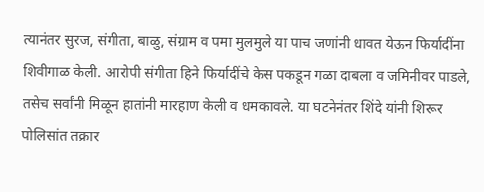त्यानंतर सुरज, संगीता, बाळु, संग्राम व पमा मुलमुले या पाच जणांनी धावत येऊन फिर्यादींना शिवीगाळ केली. आरोपी संगीता हिने फिर्यादींचे केस पकडून गळा दाबला व जमिनीवर पाडले, तसेच सर्वांनी मिळून हातांनी मारहाण केली व धमकावले. या घटनेनंतर शिंदे यांनी शिरूर पोलिसांत तक्रार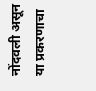नोंदवली असून या प्रकरणाचा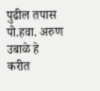पुढील तपास पो.हवा. अरुण उबाळे हे करीत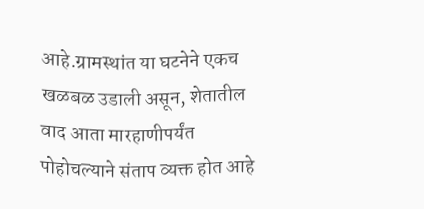आहे.ग्रामस्थांत या घटनेने एकच खळबळ उडाली असून, शेतातील वाद आता मारहाणीपर्यंत पोहोचल्याने संताप व्यक्त होत आहे